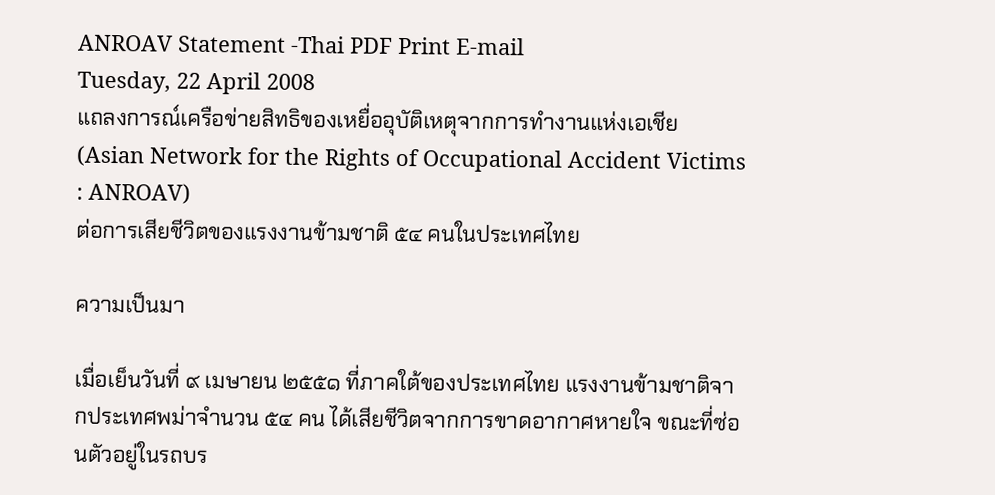ANROAV Statement -Thai PDF Print E-mail
Tuesday, 22 April 2008
แถลงการณ์เครือข่ายสิทธิของเหยื่ออุบัติเหตุจากการทำงานแห่งเอเชีย
(Asian Network for the Rights of Occupational Accident Victims : ANROAV)
ต่อการเสียชีวิตของแรงงานข้ามชาติ ๕๔ คนในประเทศไทย

ความเป็นมา

เมื่อเย็นวันที่ ๙ เมษายน ๒๕๕๑ ที่ภาคใต้ของประเทศไทย แรงงานข้ามชาติจากประเทศพม่าจำนวน ๕๔ คน ได้เสียชีวิตจากการขาดอากาศหายใจ ขณะที่ซ่อนตัวอยู่ในรถบร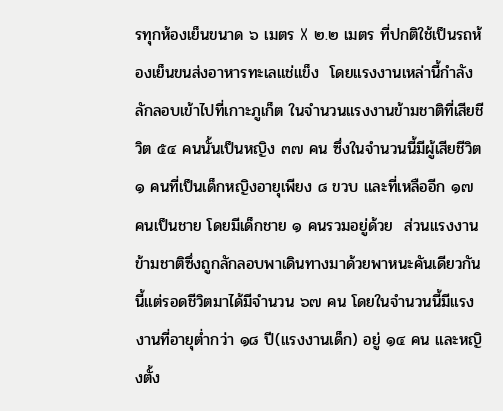รทุกห้องเย็นขนาด ๖ เมตร X ๒.๒ เมตร ที่ปกติใช้เป็นรถห้องเย็นขนส่งอาหารทะเลแช่แข็ง  โดยแรงงานเหล่านี้กำลังลักลอบเข้าไปที่เกาะภูเก็ต ในจำนวนแรงงานข้ามชาติที่เสียชีวิต ๕๔ คนนั้นเป็นหญิง ๓๗ คน ซึ่งในจำนวนนี้มีผู้เสียชีวิต ๑ คนที่เป็นเด็กหญิงอายุเพียง ๘ ขวบ และที่เหลืออีก ๑๗ คนเป็นชาย โดยมีเด็กชาย ๑ คนรวมอยู่ด้วย  ส่วนแรงงานข้ามชาติซึ่งถูกลักลอบพาเดินทางมาด้วยพาหนะคันเดียวกันนี้แต่รอดชีวิตมาได้มีจำนวน ๖๗ คน โดยในจำนวนนี้มีแรงงานที่อายุต่ำกว่า ๑๘ ปี(แรงงานเด็ก) อยู่ ๑๔ คน และหญิงตั้ง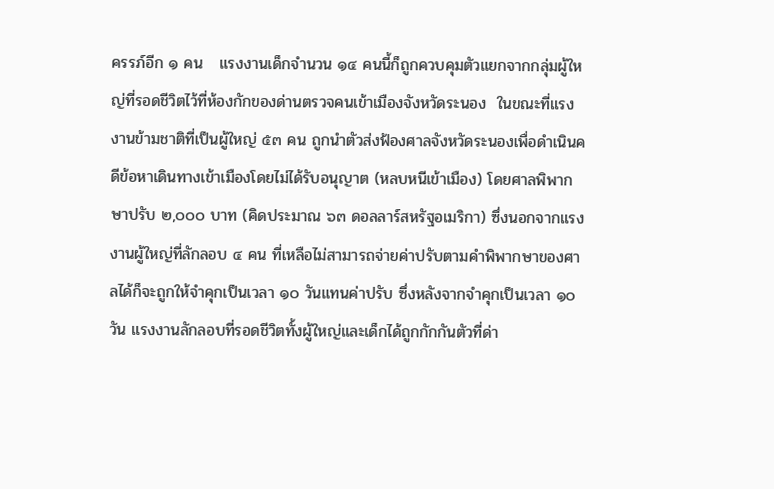ครรภ์อีก ๑ คน   แรงงานเด็กจำนวน ๑๔ คนนี้ก็ถูกควบคุมตัวแยกจากกลุ่มผู้ใหญ่ที่รอดชีวิตไว้ที่ห้องกักของด่านตรวจคนเข้าเมืองจังหวัดระนอง  ในขณะที่แรงงานข้ามชาติที่เป็นผู้ใหญ่ ๕๓ คน ถูกนำตัวส่งฟ้องศาลจังหวัดระนองเพื่อดำเนินคดีข้อหาเดินทางเข้าเมืองโดยไม่ได้รับอนุญาต (หลบหนีเข้าเมือง) โดยศาลพิพากษาปรับ ๒,๐๐๐ บาท (คิดประมาณ ๖๓ ดอลลาร์สหรัฐอเมริกา) ซึ่งนอกจากแรงงานผู้ใหญ่ที่ลักลอบ ๔ คน ที่เหลือไม่สามารถจ่ายค่าปรับตามคำพิพากษาของศาลได้ก็จะถูกให้จำคุกเป็นเวลา ๑๐ วันแทนค่าปรับ ซึ่งหลังจากจำคุกเป็นเวลา ๑๐ วัน แรงงานลักลอบที่รอดชีวิตทั้งผู้ใหญ่และเด็กได้ถูกกักกันตัวที่ด่า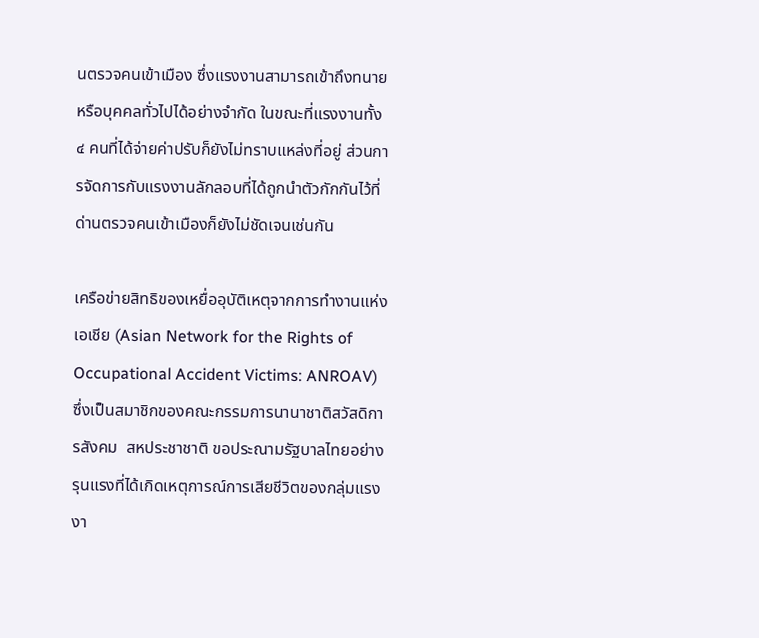นตรวจคนเข้าเมือง ซึ่งแรงงานสามารถเข้าถึงทนายหรือบุคคลทั่วไปได้อย่างจำกัด ในขณะที่แรงงานทั้ง ๔ คนที่ได้จ่ายค่าปรับก็ยังไม่ทราบแหล่งที่อยู่ ส่วนการจัดการกับแรงงานลักลอบที่ได้ถูกนำตัวกักกันไว้ที่ด่านตรวจคนเข้าเมืองก็ยังไม่ชัดเจนเช่นกัน

เครือข่ายสิทธิของเหยื่ออุบัติเหตุจากการทำงานแห่งเอเชีย (Asian Network for the Rights of Occupational Accident Victims: ANROAV) ซึ่งเป็นสมาชิกของคณะกรรมการนานาชาติสวัสดิการสังคม  สหประชาชาติ ขอประณามรัฐบาลไทยอย่างรุนแรงที่ได้เกิดเหตุการณ์การเสียชีวิตของกลุ่มแรงงา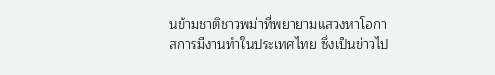นข้ามชาติชาวพม่าที่พยายามแสวงหาโอกาสการมีงานทำในประเทศไทย ซึ่งเป็นข่าวไป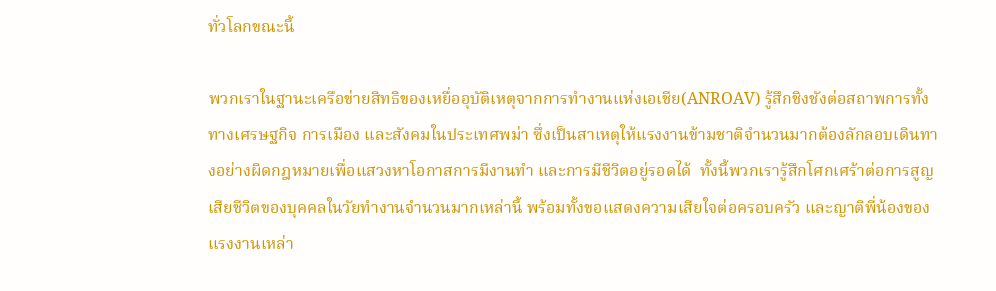ทั่วโลกขณะนี้

พวกเราในฐานะเครือข่ายสิทธิของเหยื่ออุบัติเหตุจากการทำงานแห่งเอเชีย(ANROAV) รู้สึกชิงชังต่อสถาพการทั้งทางเศรษฐกิจ การเมือง และสังคมในประเทศพม่า ซึ่งเป็นสาเหตุให้แรงงานข้ามชาติจำนวนมากต้องลักลอบเดินทางอย่างผิดกฎหมายเพื่อแสวงหาโอกาสการมีงานทำ และการมีชีวิตอยู่รอดได้  ทั้งนี้พวกเรารู้สึกโศกเศร้าต่อการสูญเสียชีวิตของบุคคลในวัยทำงานจำนวนมากเหล่านี้ พร้อมทั้งขอแสดงความเสียใจต่อครอบครัว และญาติพี่น้องของแรงงานเหล่า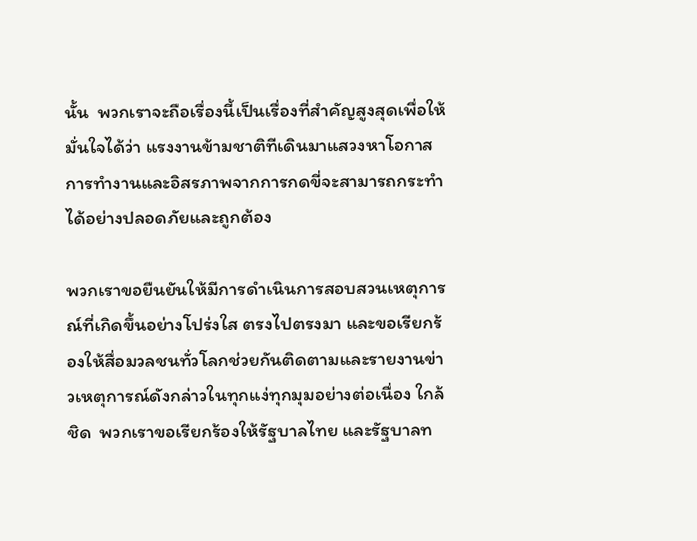นั้น  พวกเราจะถือเรื่องนี้เป็นเรื่องที่สำคัญสูงสุดเพื่อให้มั่นใจได้ว่า แรงงานข้ามชาติทีเดินมาแสวงหาโอกาสการทำงานและอิสรภาพจากการกดขี่จะสามารถกระทำได้อย่างปลอดภัยและถูกต้อง

พวกเราขอยืนยันให้มีการดำเนินการสอบสวนเหตุการณ์ที่เกิดขึ้นอย่างโปร่งใส ตรงไปตรงมา และขอเรียกร้องให้สื่อมวลชนทั่วโลกช่วยกันติดตามและรายงานข่าวเหตุการณ์ดังกล่าวในทุกแง่ทุกมุมอย่างต่อเนื่อง ใกล้ชิด  พวกเราขอเรียกร้องให้รัฐบาลไทย และรัฐบาลท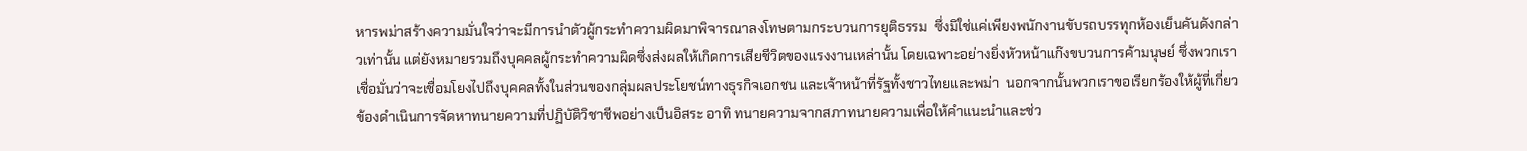หารพม่าสร้างความมั่นใจว่าจะมีการนำตัวผู้กระทำความผิดมาพิจารณาลงโทษตามกระบวนการยุติธรรม  ซึ่งมิใช่แค่เพียงพนักงานขับรถบรรทุกห้องเย็นคันดังกล่าวเท่านั้น แต่ยังหมายรวมถึงบุคคลผู้กระทำความผิดซึ่งส่งผลให้เกิดการเสียชีวิตของแรงงานเหล่านั้น โดยเฉพาะอย่างยิ่งหัวหน้าแก๊งขบวนการค้ามนุษย์ ซึ่งพวกเราเชื่อมั่นว่าจะเชื่อมโยงไปถึงบุคคลทั้งในส่วนของกลุ่มผลประโยชน์ทางธุรกิจเอกชน และเจ้าหน้าที่รัฐทั้งชาวไทยและพม่า  นอกจากนั้นพวกเราขอเรียกร้องให้ผู้ที่เกี่ยวข้องดำเนินการจัดหาทนายความที่ปฏิบัติวิชาชีพอย่างเป็นอิสระ อาทิ ทนายความจากสภาทนายความเพื่อให้คำแนะนำและช่ว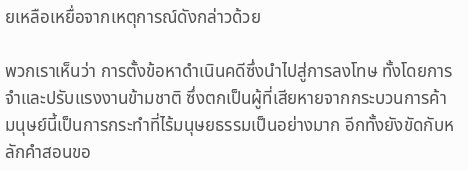ยเหลือเหยื่อจากเหตุการณ์ดังกล่าวด้วย

พวกเราเห็นว่า การตั้งข้อหาดำเนินคดีซึ่งนำไปสู่การลงโทษ ทั้งโดยการจำและปรับแรงงานข้ามชาติ ซึ่งตกเป็นผู้ที่เสียหายจากกระบวนการค้ามนุษย์นี้เป็นการกระทำที่ไร้มนุษยธรรมเป็นอย่างมาก อีกทั้งยังขัดกับหลักคำสอนขอ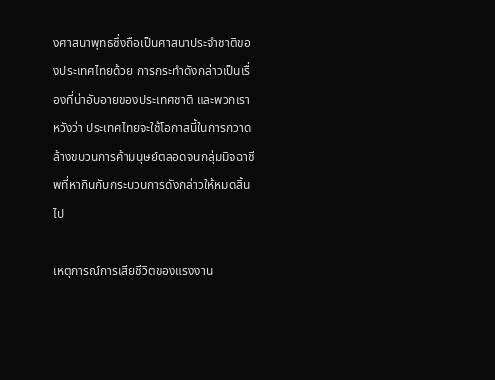งศาสนาพุทธซึ่งถือเป็นศาสนาประจำชาติของประเทศไทยด้วย การกระทำดังกล่าวเป็นเรื่องที่น่าอับอายของประเทศชาติ และพวกเราหวังว่า ประเทศไทยจะใช้โอกาสนี้ในการกวาดล้างขบวนการค้ามนุษย์ตลอดจนกลุ่มมิจฉาชีพที่หากินกับกระบวนการดังกล่าวให้หมดสิ้นไป

เหตุการณ์การเสียชีวิตของแรงงาน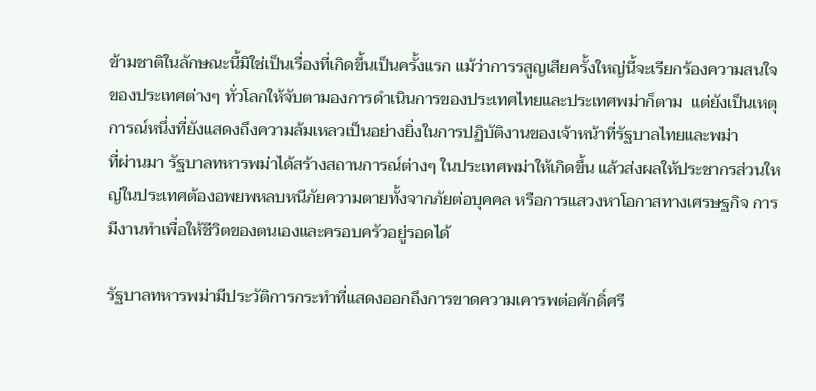ข้ามชาติในลักษณะนี้มิใช่เป็นเรื่องที่เกิดขึ้นเป็นครั้งแรก แม้ว่าการรสูญเสียครั้งใหญ่นี้จะเรียกร้องความสนใจของประเทศต่างๆ ทั่วโลกให้จับตามองการดำเนินการของประเทศไทยและประเทศพม่าก็ตาม  แต่ยังเป็นเหตุการณ์หนึ่งที่ยังแสดงถึงความล้มเหลวเป็นอย่างยิ่งในการปฏิบัติงานของเจ้าหน้าที่รัฐบาลไทยและพม่า
ที่ผ่านมา รัฐบาลทหารพม่าได้สร้างสถานการณ์ต่างๆ ในประเทศพม่าให้เกิดขึ้น แล้วส่งผลให้ประชากรส่วนใหญ่ในประเทศต้องอพยพหลบหนีภัยความตายทั้งจากภัยต่อบุคคล หรือการแสวงหาโอกาสทางเศรษฐกิจ การมีงานทำเพื่อให้ชีวิตของตนเองและครอบครัวอยู่รอดได้

รัฐบาลทหารพม่ามีประวัติการกระทำที่แสดงออกถึงการขาดความเคารพต่อศักดิ์ศรี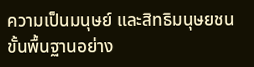ความเป็นมนุษย์ และสิทธิมนุษยชนขั้นพื้นฐานอย่าง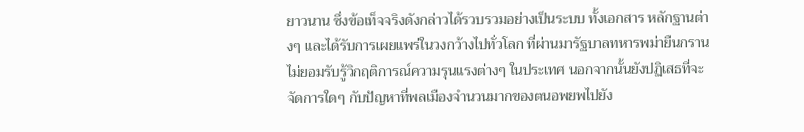ยาวนาน ซึ่งข้อเท็จจริงดังกล่าวได้รวบรวมอย่างเป็นระบบ ทั้งเอกสาร หลักฐานต่างๆ และได้รับการเผยแพร่ในวงกว้างไปทั่วโลก ที่ผ่านมารัฐบาลทหารพม่ายืนกรานไม่ยอมรับรู้วิกฤติการณ์ความรุนแรงต่างๆ ในประเทศ นอกจากนั้นยังปฏิเสธที่จะจัดการใดๆ กับปัญหาที่พลเมืองจำนวนมากของตนอพยพไปยัง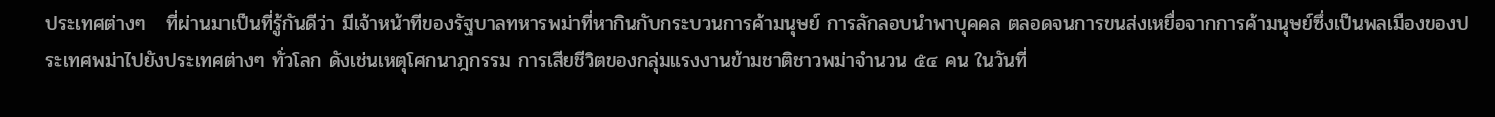ประเทศต่างๆ   ที่ผ่านมาเป็นที่รู้กันดีว่า มีเจ้าหน้าทีของรัฐบาลทหารพม่าที่หากินกับกระบวนการค้ามนุษย์ การลักลอบนำพาบุคคล ตลอดจนการขนส่งเหยื่อจากการค้ามนุษย์ซึ่งเป็นพลเมืองของประเทศพม่าไปยังประเทศต่างๆ ทั่วโลก ดังเช่นเหตุโศกนาฎกรรม การเสียชีวิตของกลุ่มแรงงานข้ามชาติชาวพม่าจำนวน ๕๔ คน ในวันที่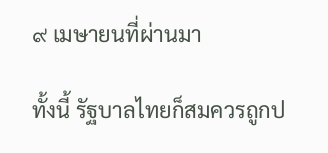๙ เมษายนที่ผ่านมา

ทั้งนี้ รัฐบาลไทยก็สมควรถูกป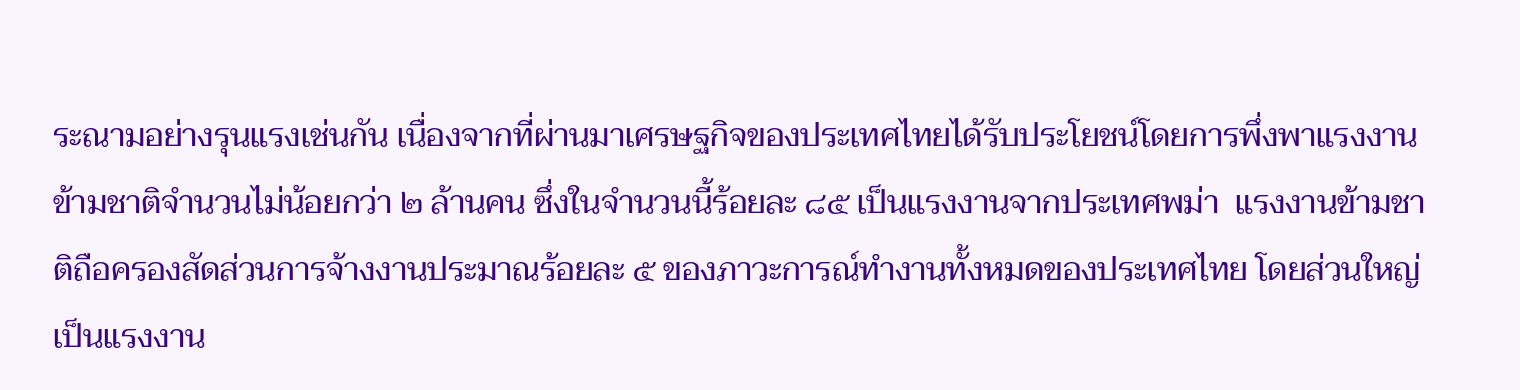ระณามอย่างรุนแรงเช่นกัน เนื่องจากที่ผ่านมาเศรษฐกิจของประเทศไทยได้รับประโยชน์โดยการพึ่งพาแรงงานข้ามชาติจำนวนไม่น้อยกว่า ๒ ล้านคน ซึ่งในจำนวนนี้ร้อยละ ๘๕ เป็นแรงงานจากประเทศพม่า  แรงงานข้ามชาติถือครองสัดส่วนการจ้างงานประมาณร้อยละ ๕ ของภาวะการณ์ทำงานทั้งหมดของประเทศไทย โดยส่วนใหญ่เป็นแรงงาน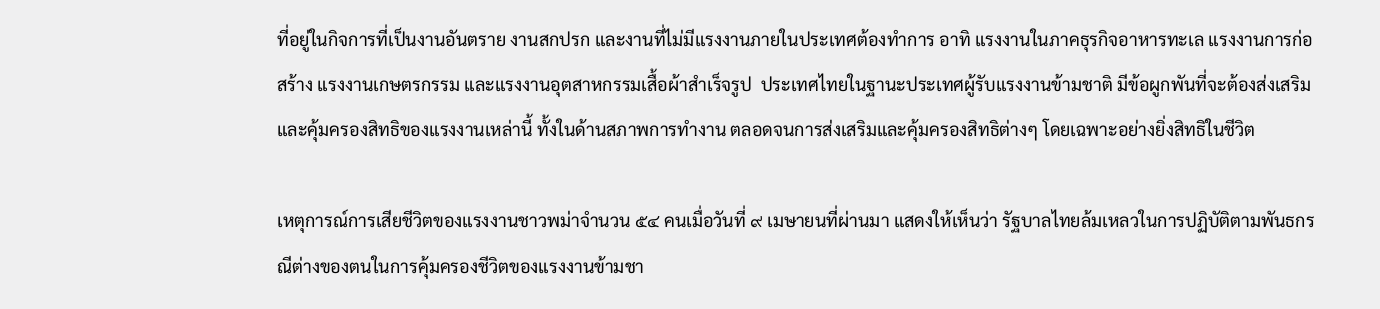ที่อยู่ในกิจการที่เป็นงานอันตราย งานสกปรก และงานที่ไม่มีแรงงานภายในประเทศต้องทำการ อาทิ แรงงานในภาคธุรกิจอาหารทะเล แรงงานการก่อสร้าง แรงงานเกษตรกรรม และแรงงานอุตสาหกรรมเสื้อผ้าสำเร็จรูป  ประเทศไทยในฐานะประเทศผู้รับแรงงานข้ามชาติ มีข้อผูกพันที่จะต้องส่งเสริมและคุ้มครองสิทธิของแรงงานเหล่านี้ ทั้งในด้านสภาพการทำงาน ตลอดจนการส่งเสริมและคุ้มครองสิทธิต่างๆ โดยเฉพาะอย่างยิ่งสิทธิในชีวิต

เหตุการณ์การเสียชีวิตของแรงงานชาวพม่าจำนวน ๕๔ คนเมื่อวันที่ ๙ เมษายนที่ผ่านมา แสดงให้เห็นว่า รัฐบาลไทยล้มเหลวในการปฏิบัติตามพันธกรณีต่างของตนในการคุ้มครองชีวิตของแรงงานข้ามชา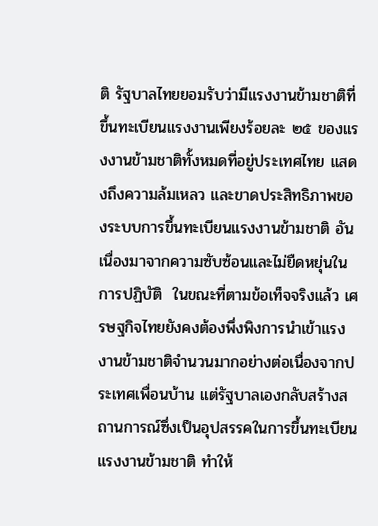ติ รัฐบาลไทยยอมรับว่ามีแรงงานข้ามชาติที่ขึ้นทะเบียนแรงงานเพียงร้อยละ ๒๕ ของแรงงานข้ามชาติทั้งหมดที่อยู่ประเทศไทย แสดงถึงความล้มเหลว และขาดประสิทธิภาพของระบบการขึ้นทะเบียนแรงงานข้ามชาติ อันเนื่องมาจากความซับซ้อนและไม่ยืดหยุ่นในการปฏิบัติ  ในขณะที่ตามข้อเท็จจริงแล้ว เศรษฐกิจไทยยังคงต้องพึ่งพิงการนำเข้าแรงงานข้ามชาติจำนวนมากอย่างต่อเนื่องจากประเทศเพื่อนบ้าน แต่รัฐบาลเองกลับสร้างสถานการณ์ซึ่งเป็นอุปสรรคในการขึ้นทะเบียนแรงงานข้ามชาติ ทำให้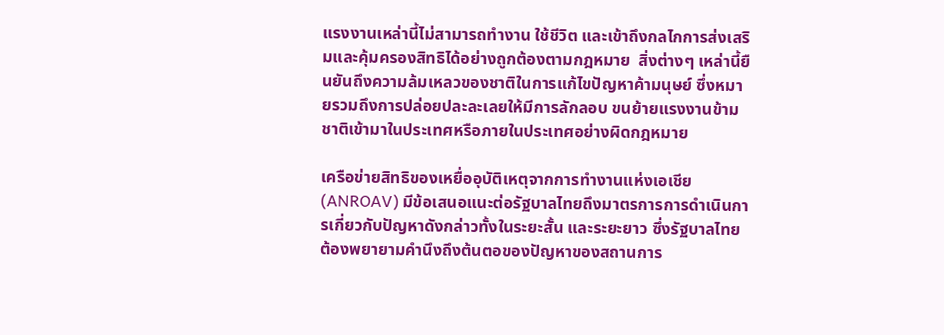แรงงานเหล่านี้ไม่สามารถทำงาน ใช้ชีวิต และเข้าถึงกลไกการส่งเสริมและคุ้มครองสิทธิได้อย่างถูกต้องตามกฎหมาย  สิ่งต่างๆ เหล่านี้ยืนยันถึงความล้มเหลวของชาติในการแก้ไขปัญหาค้ามนุษย์ ซึ่งหมายรวมถึงการปล่อยปละละเลยให้มีการลักลอบ ขนย้ายแรงงานข้ามชาติเข้ามาในประเทศหรือภายในประเทศอย่างผิดกฎหมาย

เครือข่ายสิทธิของเหยื่ออุบัติเหตุจากการทำงานแห่งเอเชีย(ANROAV) มีข้อเสนอแนะต่อรัฐบาลไทยถึงมาตรการการดำเนินการเกี่ยวกับปัญหาดังกล่าวทั้งในระยะสั้น และระยะยาว ซึ่งรัฐบาลไทยต้องพยายามคำนึงถึงต้นตอของปัญหาของสถานการ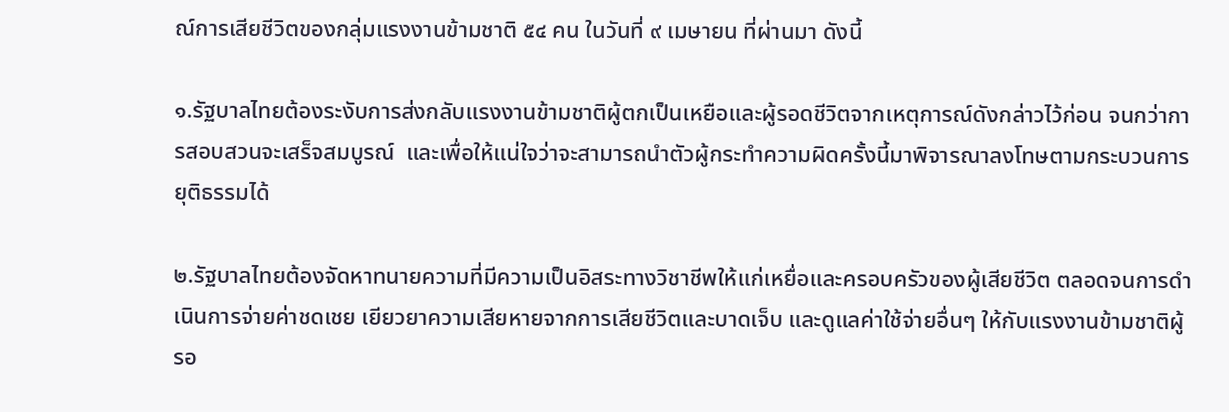ณ์การเสียชีวิตของกลุ่มแรงงานข้ามชาติ ๕๔ คน ในวันที่ ๙ เมษายน ที่ผ่านมา ดังนี้

๑.รัฐบาลไทยต้องระงับการส่งกลับแรงงานข้ามชาติผู้ตกเป็นเหยือและผู้รอดชีวิตจากเหตุการณ์ดังกล่าวไว้ก่อน จนกว่าการสอบสวนจะเสร็จสมบูรณ์  และเพื่อให้แน่ใจว่าจะสามารถนำตัวผู้กระทำความผิดครั้งนี้มาพิจารณาลงโทษตามกระบวนการยุติธรรมได้

๒.รัฐบาลไทยต้องจัดหาทนายความที่มีความเป็นอิสระทางวิชาชีพให้แก่เหยื่อและครอบครัวของผู้เสียชีวิต ตลอดจนการดำเนินการจ่ายค่าชดเชย เยียวยาความเสียหายจากการเสียชีวิตและบาดเจ็บ และดูแลค่าใช้จ่ายอื่นๆ ให้กับแรงงานข้ามชาติผู้รอ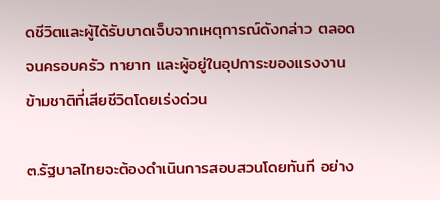ดชีวิตและผู้ได้รับบาดเจ็บจากเหตุการณ์ดังกล่าว ตลอดจนครอบครัว ทายาท และผู้อยู่ในอุปการะของแรงงานข้ามชาติที่เสียชีวิตโดยเร่งด่วน

๓.รัฐบาลไทยจะต้องดำเนินการสอบสวนโดยทันที อย่าง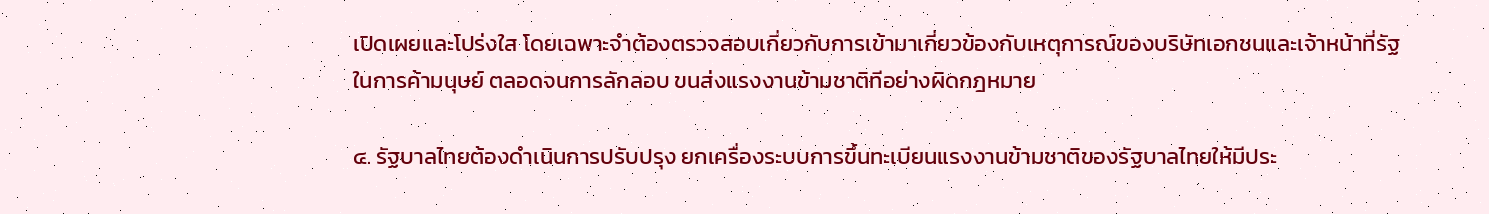เปิดเผยและโปร่งใส โดยเฉพาะจำต้องตรวจสอบเกี่ยวกับการเข้ามาเกี่ยวข้องกับเหตุการณ์ของบริษัทเอกชนและเจ้าหน้าที่รัฐ ในการค้ามนุษย์ ตลอดจนการลักลอบ ขนส่งแรงงานข้ามชาติทีอย่างผิดกฎหมาย

๔. รัฐบาลไทยต้องดำเนินการปรับปรุง ยกเครื่องระบบการขึ้นทะเบียนแรงงานข้ามชาติของรัฐบาลไทยให้มีประ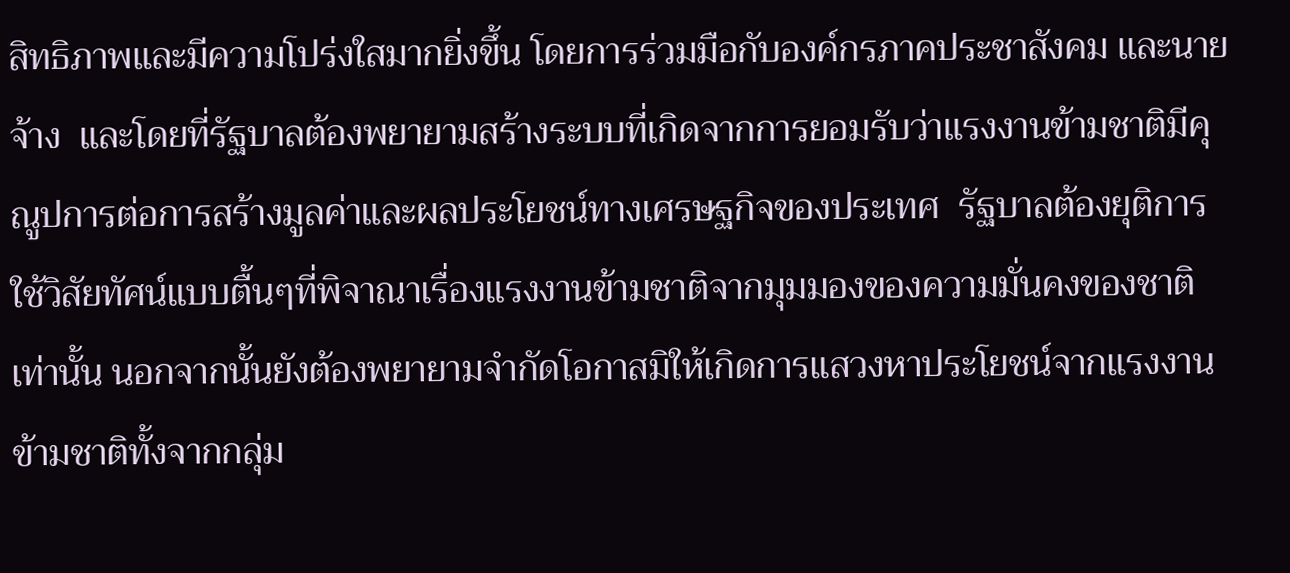สิทธิภาพและมีความโปร่งใสมากยิ่งขึ้น โดยการร่วมมือกับองค์กรภาคประชาสังคม และนายจ้าง  และโดยที่รัฐบาลต้องพยายามสร้างระบบที่เกิดจากการยอมรับว่าแรงงานข้ามชาติมีคุณูปการต่อการสร้างมูลค่าและผลประโยชน์ทางเศรษฐกิจของประเทศ  รัฐบาลต้องยุติการใช้วิสัยทัศน์แบบตื้นๆที่พิจาณาเรื่องแรงงานข้ามชาติจากมุมมองของความมั่นคงของชาติเท่านั้น นอกจากนั้นยังต้องพยายามจำกัดโอกาสมิให้เกิดการแสวงหาประโยชน์จากแรงงานข้ามชาติทั้งจากกลุ่ม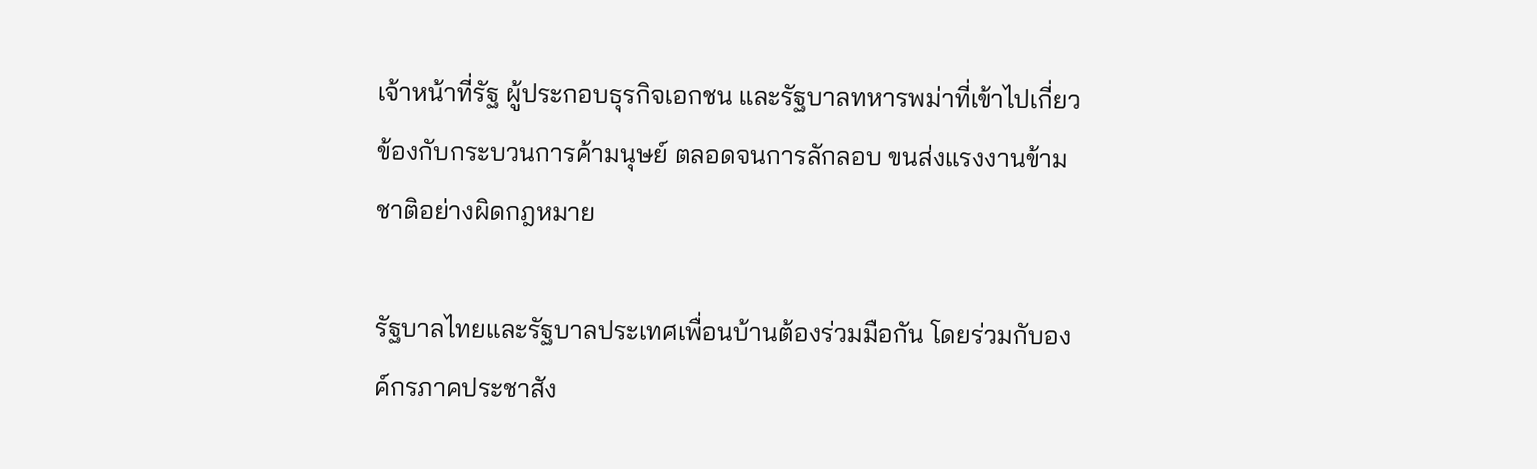เจ้าหน้าที่รัฐ ผู้ประกอบธุรกิจเอกชน และรัฐบาลทหารพม่าที่เข้าไปเกี่ยวข้องกับกระบวนการค้ามนุษย์ ตลอดจนการลักลอบ ขนส่งแรงงานข้ามชาติอย่างผิดกฎหมาย

รัฐบาลไทยและรัฐบาลประเทศเพื่อนบ้านต้องร่วมมือกัน โดยร่วมกับองค์กรภาคประชาสัง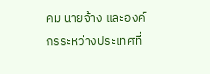คม นายจ้าง และองค์กรระหว่างประเทศที่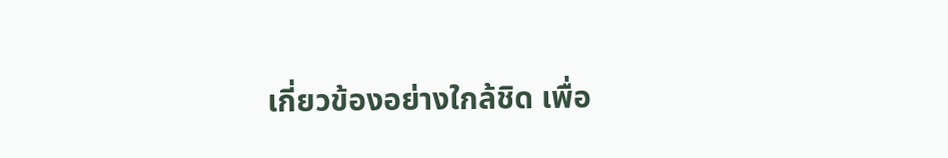เกี่ยวข้องอย่างใกล้ชิด เพื่อ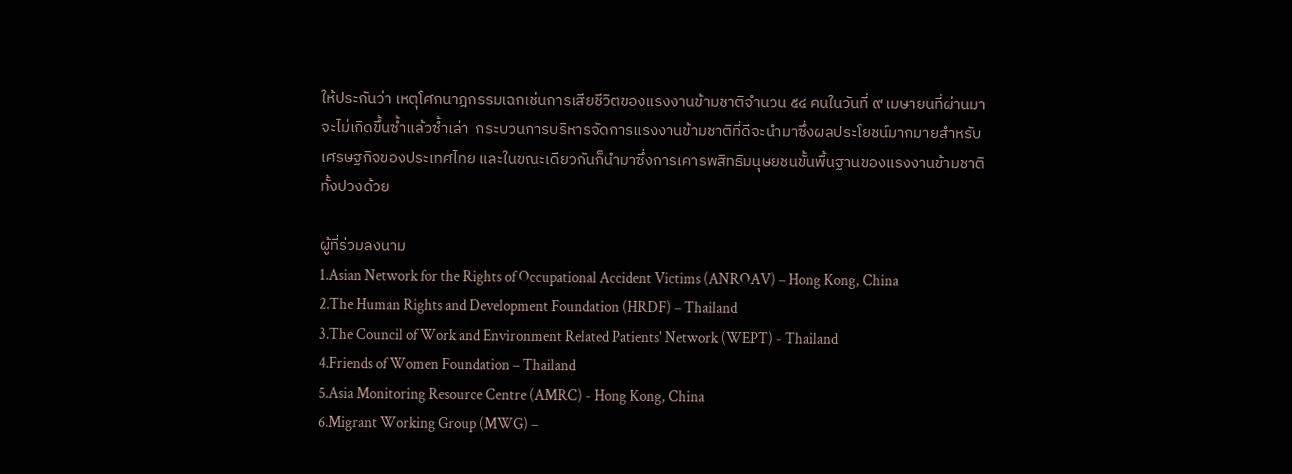ให้ประกันว่า เหตุโศกนาฎกรรมเฉกเช่นการเสียชีวิตของแรงงานข้ามชาติจำนวน ๕๔ คนในวันที่ ๙ เมษายนที่ผ่านมา จะไม่เกิดขึ้นซ้ำแล้วซ้ำเล่า  กระบวนการบริหารจัดการแรงงานข้ามชาติที่ดีจะนำมาซึ่งผลประโยชน์มากมายสำหรับเศรษฐกิจของประเทศไทย และในขณะเดียวกันก็นำมาซึ่งการเคารพสิทธิมนุษยชนขั้นพื้นฐานของแรงงานข้ามชาติทั้งปวงด้วย

ผู้ที่ร่วมลงนาม
1.Asian Network for the Rights of Occupational Accident Victims (ANROAV) – Hong Kong, China
2.The Human Rights and Development Foundation (HRDF) – Thailand
3.The Council of Work and Environment Related Patients' Network (WEPT) - Thailand
4.Friends of Women Foundation – Thailand
5.Asia Monitoring Resource Centre (AMRC) - Hong Kong, China
6.Migrant Working Group (MWG) –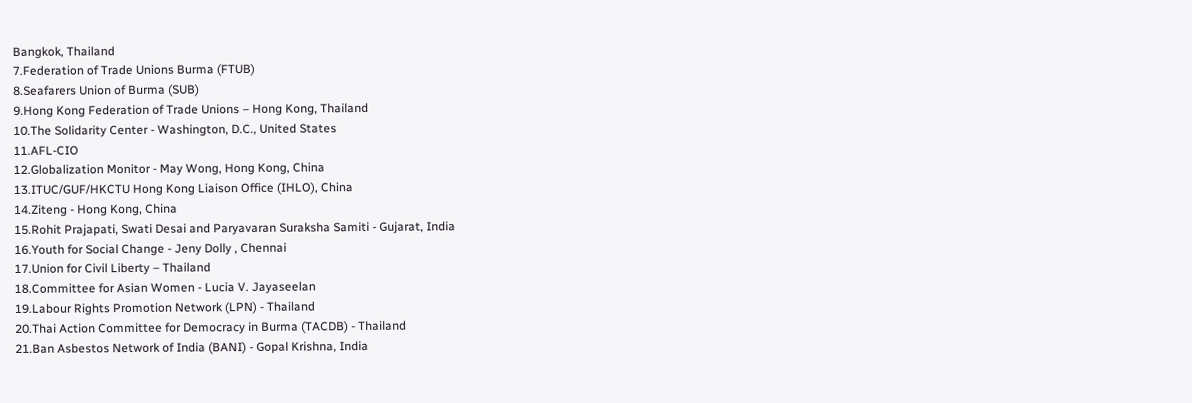Bangkok, Thailand
7.Federation of Trade Unions Burma (FTUB)
8.Seafarers Union of Burma (SUB)
9.Hong Kong Federation of Trade Unions – Hong Kong, Thailand
10.The Solidarity Center - Washington, D.C., United States
11.AFL-CIO
12.Globalization Monitor - May Wong, Hong Kong, China
13.ITUC/GUF/HKCTU Hong Kong Liaison Office (IHLO), China
14.Ziteng - Hong Kong, China
15.Rohit Prajapati, Swati Desai and Paryavaran Suraksha Samiti - Gujarat, India
16.Youth for Social Change - Jeny Dolly , Chennai
17.Union for Civil Liberty – Thailand
18.Committee for Asian Women - Lucia V. Jayaseelan
19.Labour Rights Promotion Network (LPN) - Thailand
20.Thai Action Committee for Democracy in Burma (TACDB) - Thailand
21.Ban Asbestos Network of India (BANI) - Gopal Krishna, India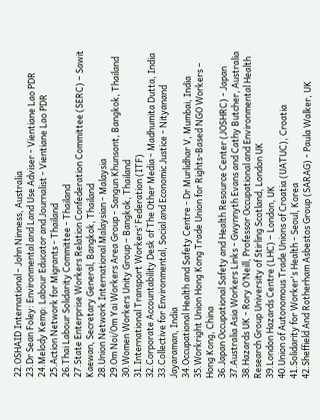22.OSHAID International - John Ninness, Australia
23.Dr Sean Foley: Environmental and Land Use Adviser - Vientiane Lao PDR
24.Melody Kemp: Labour Educator and Journalist - Vientiane Lao PDR
25.Action Network for Migrants - Thailand
26.Thai Labour Solidarity Committee - Thailand
27.State Enterprise Workers Relation Confederation Committee (SERC) – Sawit Kaewan, Secretary General, Bangkok, Thailand
28.Union Network International Malaysian - Malaysia
29.Om Noi/Om Yai Workers Area Group - Sangun Khunsont, Bangkok, Thailand
30.Women Workers Unity Group – Bangkok, Thailand
31.International Transport Workers’ Federation (ITF)
32.Corporate Accountability Desk of The Other Media - Madhumita Dutta, India
33.Collective for Environmental, Social and Economic Justice - Nityanand Jayaraman, India
34.Occupational Health and Safety Centre - Dr Murlidhar V, Mumbai, India
35.Workright Union Hong Kong Trade Union for Rights-Based NGO Workers – Hong Kong, China
36.Japan Occupational Safety and Health Resource Center (JOSHRC) - Japan
37.Australia Asia Workers Links - Gwynnyth Evans and Cathy Butcher, Australia
38.Hazards UK - Rory O’Neill, Professor Occupational and Environmental Health Research Group University of Stirling Scotland, London UK
39.London Hazards Centre (LHC) – London, UK
40.Union of Autonomous Trade Unions of Croatia (UATUC), Croatia
41.Solidarity for Worker's Health - Seoul, Korea
42.Sheffield And Rotherham Asbestos Group (SARAG) - Paula Walker, UK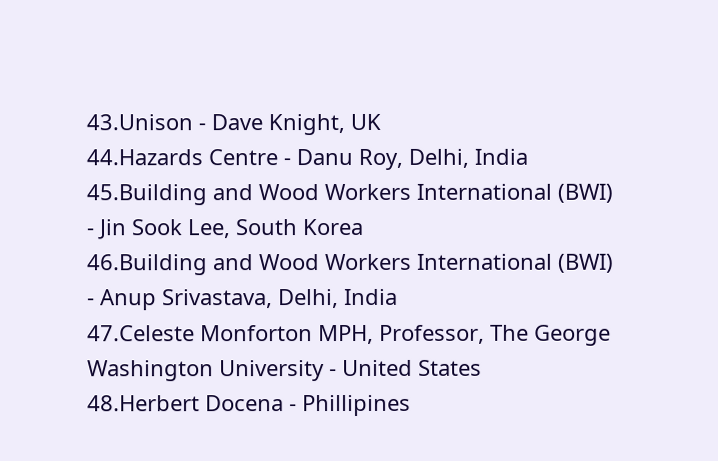43.Unison - Dave Knight, UK
44.Hazards Centre - Danu Roy, Delhi, India
45.Building and Wood Workers International (BWI) - Jin Sook Lee, South Korea
46.Building and Wood Workers International (BWI) - Anup Srivastava, Delhi, India
47.Celeste Monforton MPH, Professor, The George Washington University - United States
48.Herbert Docena - Phillipines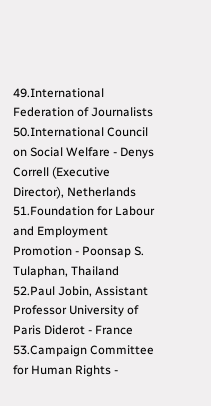49.International Federation of Journalists
50.International Council on Social Welfare - Denys Correll (Executive Director), Netherlands
51.Foundation for Labour and Employment Promotion - Poonsap S. Tulaphan, Thailand
52.Paul Jobin, Assistant Professor University of Paris Diderot - France
53.Campaign Committee for Human Rights -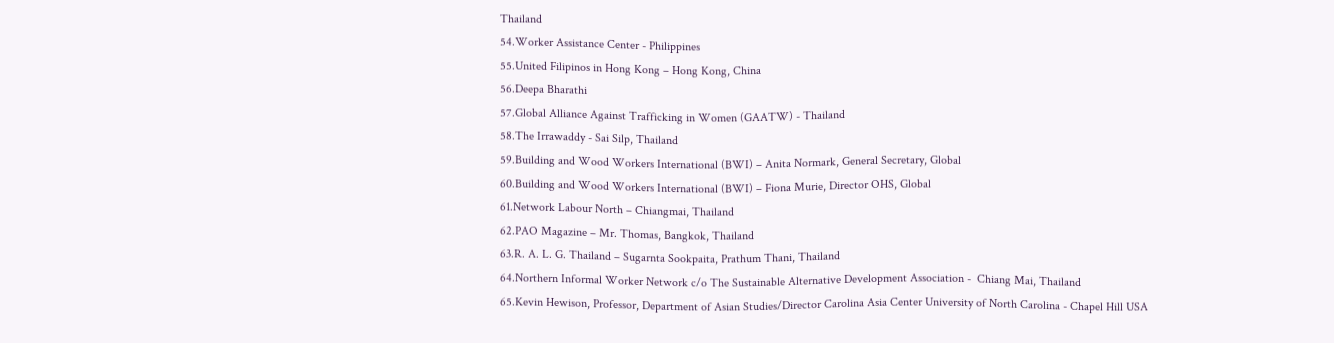Thailand
54.Worker Assistance Center - Philippines
55.United Filipinos in Hong Kong – Hong Kong, China
56.Deepa Bharathi
57.Global Alliance Against Trafficking in Women (GAATW) - Thailand
58.The Irrawaddy - Sai Silp, Thailand
59.Building and Wood Workers International (BWI) – Anita Normark, General Secretary, Global
60.Building and Wood Workers International (BWI) – Fiona Murie, Director OHS, Global
61.Network Labour North – Chiangmai, Thailand
62.PAO Magazine – Mr. Thomas, Bangkok, Thailand
63.R. A. L. G. Thailand – Sugarnta Sookpaita, Prathum Thani, Thailand
64.Northern Informal Worker Network c/o The Sustainable Alternative Development Association -  Chiang Mai, Thailand
65.Kevin Hewison, Professor, Department of Asian Studies/Director Carolina Asia Center University of North Carolina - Chapel Hill USA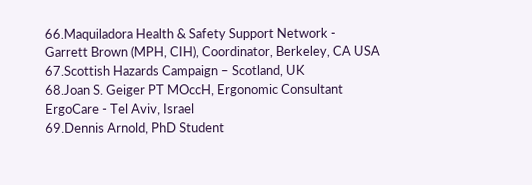66.Maquiladora Health & Safety Support Network - Garrett Brown (MPH, CIH), Coordinator, Berkeley, CA USA
67.Scottish Hazards Campaign – Scotland, UK
68.Joan S. Geiger PT MOccH, Ergonomic Consultant ErgoCare - Tel Aviv, Israel
69.Dennis Arnold, PhD Student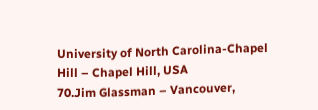University of North Carolina-Chapel Hill – Chapel Hill, USA
70.Jim Glassman – Vancouver,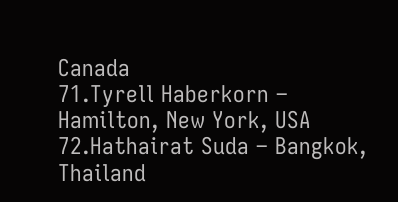Canada
71.Tyrell Haberkorn – Hamilton, New York, USA
72.Hathairat Suda – Bangkok, Thailand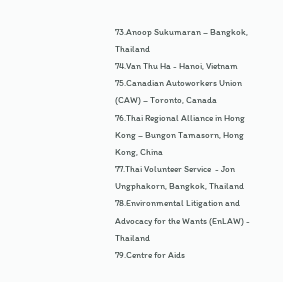73.Anoop Sukumaran – Bangkok, Thailand
74.Van Thu Ha - Hanoi, Vietnam
75.Canadian Autoworkers Union (CAW) – Toronto, Canada
76.Thai Regional Alliance in Hong Kong – Bungon Tamasorn, Hong Kong, China
77.Thai Volunteer Service  - Jon Ungphakorn, Bangkok, Thailand
78.Environmental Litigation and Advocacy for the Wants (EnLAW) - Thailand
79.Centre for Aids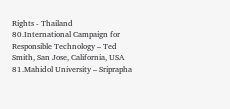Rights - Thailand
80.International Campaign for Responsible Technology – Ted Smith, San Jose, California, USA
81.Mahidol University – Sriprapha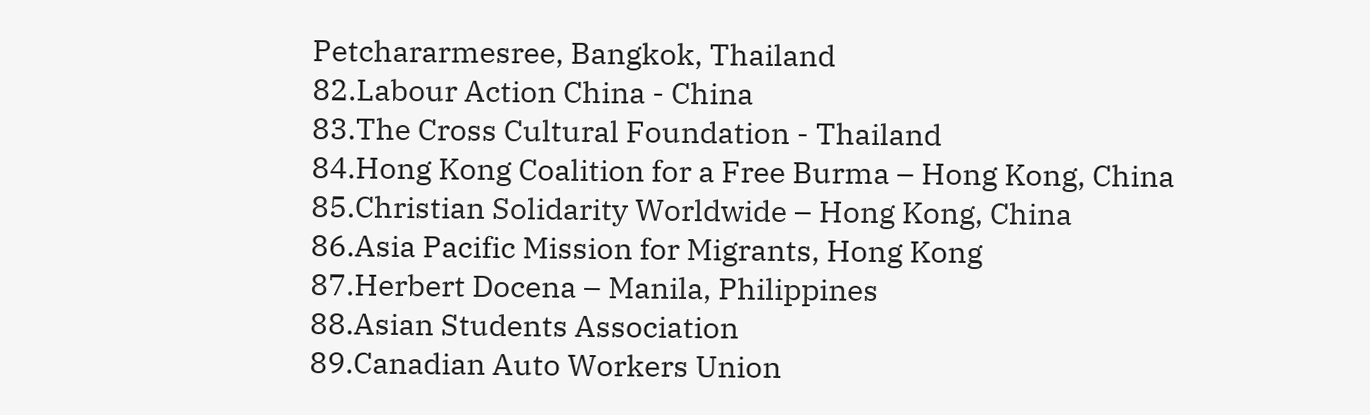Petchararmesree, Bangkok, Thailand
82.Labour Action China - China
83.The Cross Cultural Foundation - Thailand
84.Hong Kong Coalition for a Free Burma – Hong Kong, China
85.Christian Solidarity Worldwide – Hong Kong, China
86.Asia Pacific Mission for Migrants, Hong Kong
87.Herbert Docena – Manila, Philippines
88.Asian Students Association
89.Canadian Auto Workers Union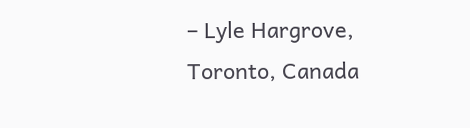– Lyle Hargrove, Toronto, Canada